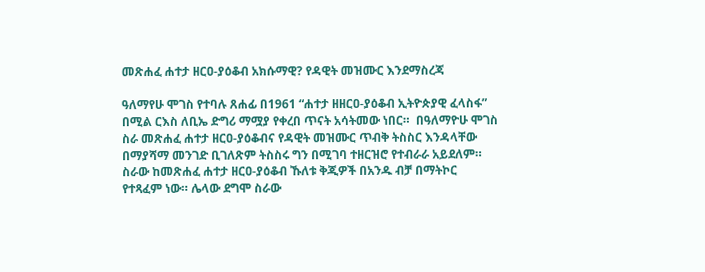መጽሐፈ ሐተታ ዘርዐ-ያዕቆብ አክሱማዊ? የዳዊት መዝሙር እንደማስረጃ

ዓለማየሁ ሞገስ የተባሉ ጸሐፊ በ1961 “ሐተታ ዘዘርዐ-ያዕቆብ ኢትዮጵያዊ ፈላስፋ” በሚል ርእስ ለቢኤ ድግሪ ማሟያ የቀረበ ጥናት አሳትመው ነበር።  በዓለማዮሁ ሞገስ ስራ መጽሐፈ ሐተታ ዘርዐ-ያዕቆብና የዳዊት መዝሙር ጥብቅ ትስስር እንዳላቸው በማያሻማ መንገድ ቢገለጽም ትስስሩ ግን በሚገባ ተዘርዝሮ የተብራራ አይደለም። ስራው ከመጽሐፈ ሐተታ ዘርዐ-ያዕቆብ ኹለቱ ቅጂዎች በአንዱ ብቻ በማትኮር የተጻፈም ነው። ሌላው ደግሞ ስራው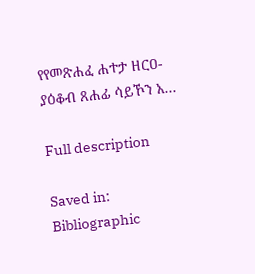የየመጽሐፈ ሐተታ ዘርዐ-ያዕቆብ ጸሐፊ ሳይኾን አ...

Full description

Saved in:
Bibliographic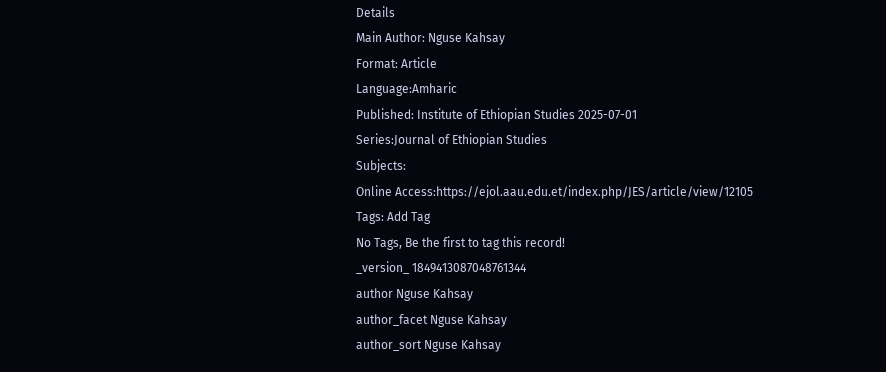Details
Main Author: Nguse Kahsay
Format: Article
Language:Amharic
Published: Institute of Ethiopian Studies 2025-07-01
Series:Journal of Ethiopian Studies
Subjects:
Online Access:https://ejol.aau.edu.et/index.php/JES/article/view/12105
Tags: Add Tag
No Tags, Be the first to tag this record!
_version_ 1849413087048761344
author Nguse Kahsay
author_facet Nguse Kahsay
author_sort Nguse Kahsay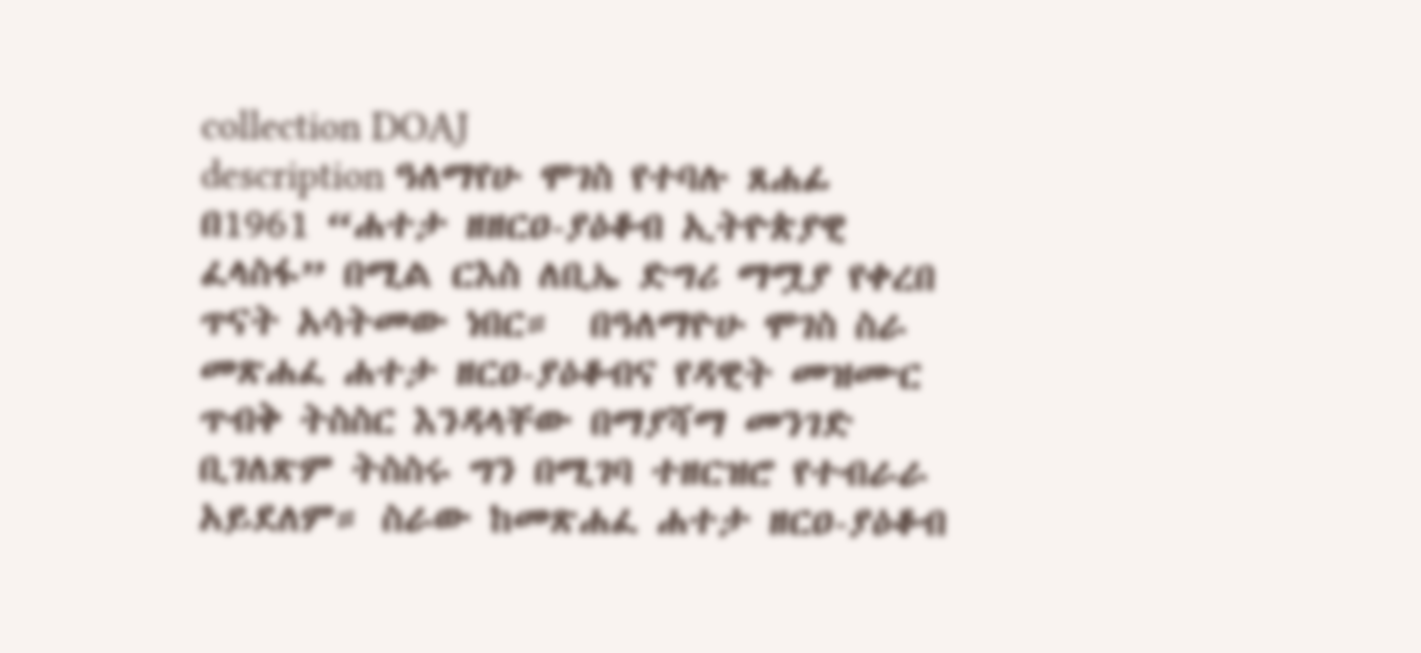collection DOAJ
description ዓለማየሁ ሞገስ የተባሉ ጸሐፊ በ1961 “ሐተታ ዘዘርዐ-ያዕቆብ ኢትዮጵያዊ ፈላስፋ” በሚል ርእስ ለቢኤ ድግሪ ማሟያ የቀረበ ጥናት አሳትመው ነበር።  በዓለማዮሁ ሞገስ ስራ መጽሐፈ ሐተታ ዘርዐ-ያዕቆብና የዳዊት መዝሙር ጥብቅ ትስስር እንዳላቸው በማያሻማ መንገድ ቢገለጽም ትስስሩ ግን በሚገባ ተዘርዝሮ የተብራራ አይደለም። ስራው ከመጽሐፈ ሐተታ ዘርዐ-ያዕቆብ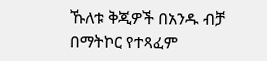ኹለቱ ቅጂዎች በአንዱ ብቻ በማትኮር የተጻፈም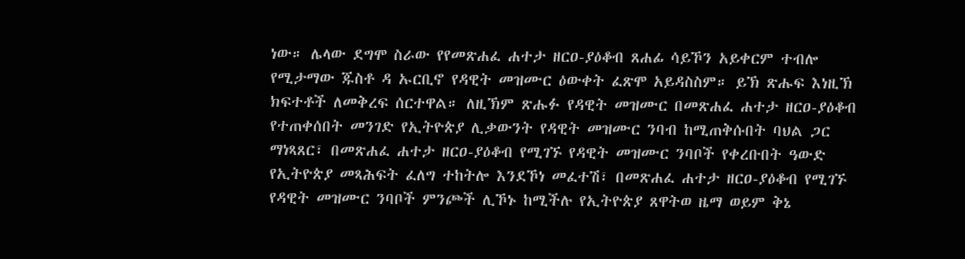ነው። ሌላው ደግሞ ስራው የየመጽሐፈ ሐተታ ዘርዐ-ያዕቆብ ጸሐፊ ሳይኾን አይቀርም ተብሎ የሚታማው ጁስቶ ዳ ኡርቢኖ የዳዊት መዝሙር ዕውቀት ፈጽሞ አይዳስስም። ይኽ ጽሑፍ እነዚኽ ክፍተቶች ለመቅረፍ ሰርተዋል። ለዚኽም ጽሑፉ የዳዊት መዝሙር በመጽሐፈ ሐተታ ዘርዐ-ያዕቆብ የተጠቀሰበት መንገድ የኢትዮጵያ ሊቃውንት የዳዊት መዝሙር ንባብ ከሚጠቅሱበት ባህል ጋር ማነጻጸር፣ በመጽሐፈ ሐተታ ዘርዐ-ያዕቆብ የሚገኙ የዳዊት መዝሙር ንባቦች የቀረቡበት ዓውድ የኢትዮጵያ መጻሕፍት ፈለግ ተከትሎ እንደኾነ መፈተሽ፣ በመጽሐፈ ሐተታ ዘርዐ-ያዕቆብ የሚገኙ የዳዊት መዝሙር ንባቦች ምንጮች ሊኾኑ ከሚችሉ የኢትዮጵያ ጸዋትወ ዜማ ወይም ቅኔ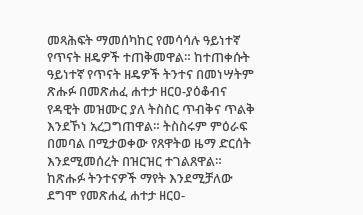መጻሕፍት ማመሰካከር የመሳሳሉ ዓይነተኛ የጥናት ዘዴዎች ተጠቅመዋል። ከተጠቀሱት ዓይነተኛ የጥናት ዘዴዎች ትንተና በመነሣትም ጽሑፉ በመጽሐፈ ሐተታ ዘርዐ-ያዕቆብና የዳዊት መዝሙር ያለ ትስስር ጥብቅና ጥልቅ እንደኾነ አረጋግጠዋል። ትስስሩም ምዕራፍ በመባል በሚታወቀው የጸዋትወ ዜማ ድርሰት እንደሚመሰረት በዝርዝር ተገልጸዋል። ከጽሑፉ ትንተናዎች ማየት እንደሚቻለው ደግሞ የመጽሐፈ ሐተታ ዘርዐ-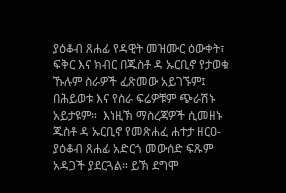ያዕቆብ ጸሐፊ የዳዊት መዝሙር ዕውቀት፣ ፍቅር እና ክብር በጁስቶ ዳ ኡርቢኖ የታወቁ ኹሉም ስራዎች ፈጽመው አይገኙም፤ በሕይወቱ እና የስራ ፍሬዎቹም ጭራሽኑ አይታዩም።  እነዚኽ ማስረጃዎች ሲመዘኑ ጁስቶ ዳ ኡርቢኖ የመጽሐፈ ሐተታ ዘርዐ-ያዕቆብ ጸሐፊ አድርጎ መውሰድ ፍጹም አዳጋች ያደርጓል። ይኽ ደግሞ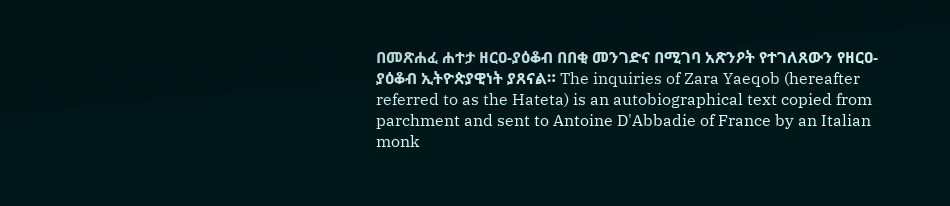በመጽሐፈ ሐተታ ዘርዐ-ያዕቆብ በበቂ መንገድና በሚገባ አጽንዖት የተገለጸውን የዘርዐ-ያዕቆብ ኢትዮጵያዊነት ያጸናል። The inquiries of Zara Yaeqob (hereafter referred to as the Hateta) is an autobiographical text copied from parchment and sent to Antoine D'Abbadie of France by an Italian monk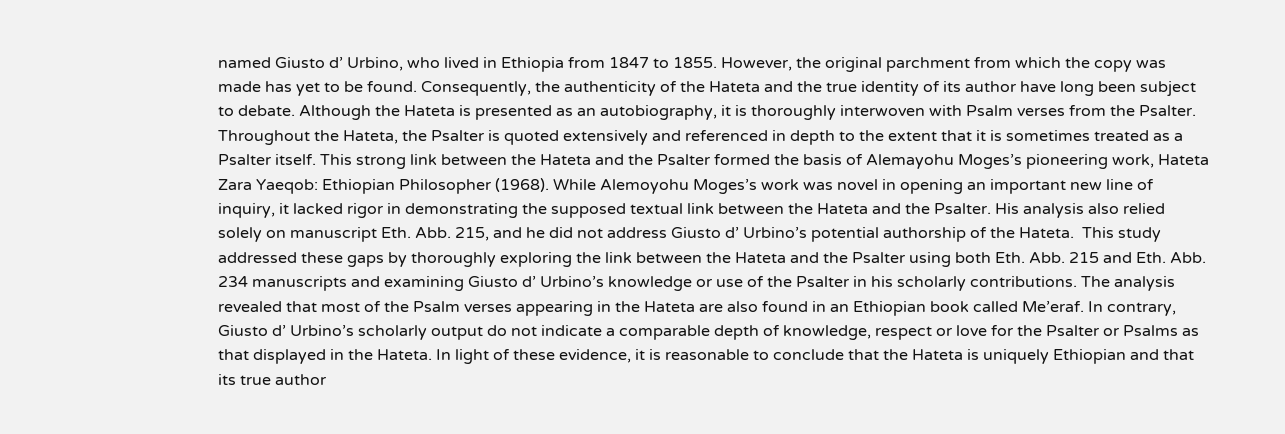named Giusto d’ Urbino, who lived in Ethiopia from 1847 to 1855. However, the original parchment from which the copy was made has yet to be found. Consequently, the authenticity of the Hateta and the true identity of its author have long been subject to debate. Although the Hateta is presented as an autobiography, it is thoroughly interwoven with Psalm verses from the Psalter. Throughout the Hateta, the Psalter is quoted extensively and referenced in depth to the extent that it is sometimes treated as a Psalter itself. This strong link between the Hateta and the Psalter formed the basis of Alemayohu Moges’s pioneering work, Hateta Zara Yaeqob: Ethiopian Philosopher (1968). While Alemoyohu Moges’s work was novel in opening an important new line of inquiry, it lacked rigor in demonstrating the supposed textual link between the Hateta and the Psalter. His analysis also relied solely on manuscript Eth. Abb. 215, and he did not address Giusto d’ Urbino’s potential authorship of the Hateta.  This study addressed these gaps by thoroughly exploring the link between the Hateta and the Psalter using both Eth. Abb. 215 and Eth. Abb. 234 manuscripts and examining Giusto d’ Urbino’s knowledge or use of the Psalter in his scholarly contributions. The analysis revealed that most of the Psalm verses appearing in the Hateta are also found in an Ethiopian book called Me’eraf. In contrary, Giusto d’ Urbino’s scholarly output do not indicate a comparable depth of knowledge, respect or love for the Psalter or Psalms as that displayed in the Hateta. In light of these evidence, it is reasonable to conclude that the Hateta is uniquely Ethiopian and that its true author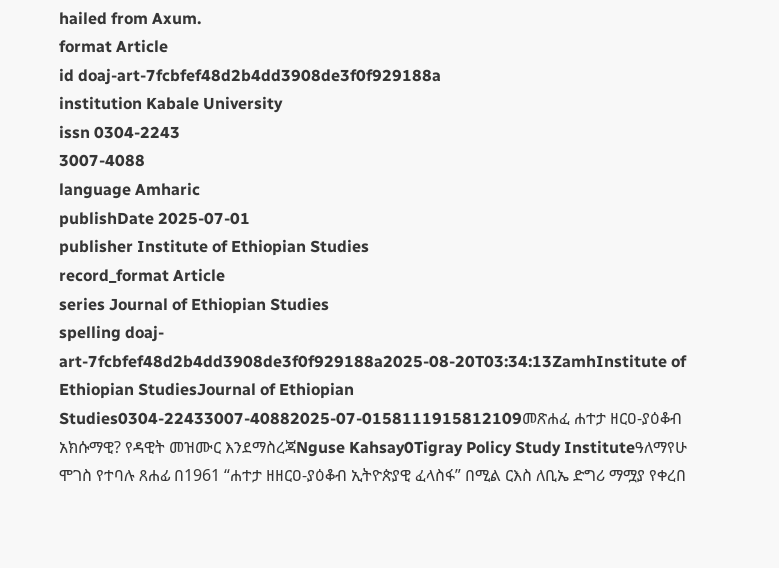hailed from Axum.
format Article
id doaj-art-7fcbfef48d2b4dd3908de3f0f929188a
institution Kabale University
issn 0304-2243
3007-4088
language Amharic
publishDate 2025-07-01
publisher Institute of Ethiopian Studies
record_format Article
series Journal of Ethiopian Studies
spelling doaj-art-7fcbfef48d2b4dd3908de3f0f929188a2025-08-20T03:34:13ZamhInstitute of Ethiopian StudiesJournal of Ethiopian Studies0304-22433007-40882025-07-0158111915812109መጽሐፈ ሐተታ ዘርዐ-ያዕቆብ አክሱማዊ? የዳዊት መዝሙር እንደማስረጃNguse Kahsay0Tigray Policy Study Instituteዓለማየሁ ሞገስ የተባሉ ጸሐፊ በ1961 “ሐተታ ዘዘርዐ-ያዕቆብ ኢትዮጵያዊ ፈላስፋ” በሚል ርእስ ለቢኤ ድግሪ ማሟያ የቀረበ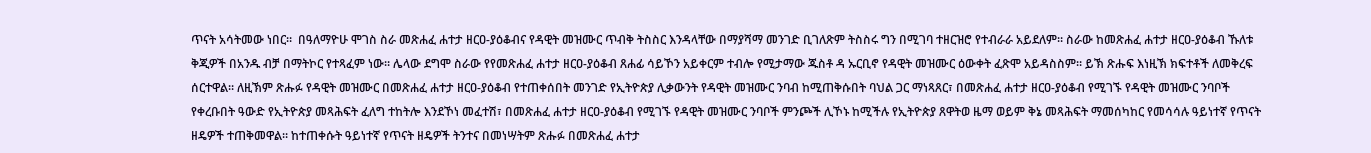ጥናት አሳትመው ነበር።  በዓለማዮሁ ሞገስ ስራ መጽሐፈ ሐተታ ዘርዐ-ያዕቆብና የዳዊት መዝሙር ጥብቅ ትስስር እንዳላቸው በማያሻማ መንገድ ቢገለጽም ትስስሩ ግን በሚገባ ተዘርዝሮ የተብራራ አይደለም። ስራው ከመጽሐፈ ሐተታ ዘርዐ-ያዕቆብ ኹለቱ ቅጂዎች በአንዱ ብቻ በማትኮር የተጻፈም ነው። ሌላው ደግሞ ስራው የየመጽሐፈ ሐተታ ዘርዐ-ያዕቆብ ጸሐፊ ሳይኾን አይቀርም ተብሎ የሚታማው ጁስቶ ዳ ኡርቢኖ የዳዊት መዝሙር ዕውቀት ፈጽሞ አይዳስስም። ይኽ ጽሑፍ እነዚኽ ክፍተቶች ለመቅረፍ ሰርተዋል። ለዚኽም ጽሑፉ የዳዊት መዝሙር በመጽሐፈ ሐተታ ዘርዐ-ያዕቆብ የተጠቀሰበት መንገድ የኢትዮጵያ ሊቃውንት የዳዊት መዝሙር ንባብ ከሚጠቅሱበት ባህል ጋር ማነጻጸር፣ በመጽሐፈ ሐተታ ዘርዐ-ያዕቆብ የሚገኙ የዳዊት መዝሙር ንባቦች የቀረቡበት ዓውድ የኢትዮጵያ መጻሕፍት ፈለግ ተከትሎ እንደኾነ መፈተሽ፣ በመጽሐፈ ሐተታ ዘርዐ-ያዕቆብ የሚገኙ የዳዊት መዝሙር ንባቦች ምንጮች ሊኾኑ ከሚችሉ የኢትዮጵያ ጸዋትወ ዜማ ወይም ቅኔ መጻሕፍት ማመሰካከር የመሳሳሉ ዓይነተኛ የጥናት ዘዴዎች ተጠቅመዋል። ከተጠቀሱት ዓይነተኛ የጥናት ዘዴዎች ትንተና በመነሣትም ጽሑፉ በመጽሐፈ ሐተታ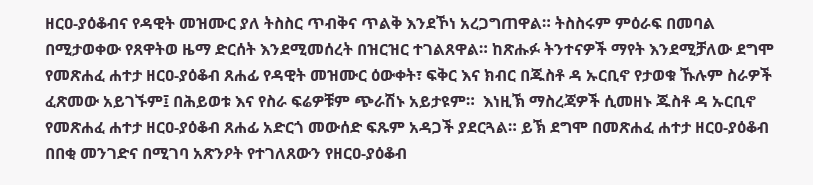ዘርዐ-ያዕቆብና የዳዊት መዝሙር ያለ ትስስር ጥብቅና ጥልቅ እንደኾነ አረጋግጠዋል። ትስስሩም ምዕራፍ በመባል በሚታወቀው የጸዋትወ ዜማ ድርሰት እንደሚመሰረት በዝርዝር ተገልጸዋል። ከጽሑፉ ትንተናዎች ማየት እንደሚቻለው ደግሞ የመጽሐፈ ሐተታ ዘርዐ-ያዕቆብ ጸሐፊ የዳዊት መዝሙር ዕውቀት፣ ፍቅር እና ክብር በጁስቶ ዳ ኡርቢኖ የታወቁ ኹሉም ስራዎች ፈጽመው አይገኙም፤ በሕይወቱ እና የስራ ፍሬዎቹም ጭራሽኑ አይታዩም።  እነዚኽ ማስረጃዎች ሲመዘኑ ጁስቶ ዳ ኡርቢኖ የመጽሐፈ ሐተታ ዘርዐ-ያዕቆብ ጸሐፊ አድርጎ መውሰድ ፍጹም አዳጋች ያደርጓል። ይኽ ደግሞ በመጽሐፈ ሐተታ ዘርዐ-ያዕቆብ በበቂ መንገድና በሚገባ አጽንዖት የተገለጸውን የዘርዐ-ያዕቆብ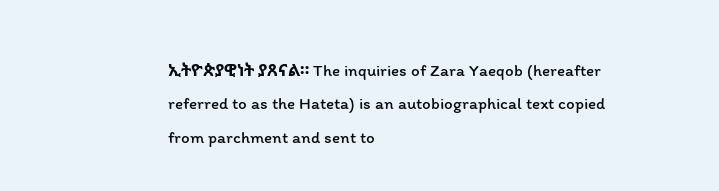ኢትዮጵያዊነት ያጸናል። The inquiries of Zara Yaeqob (hereafter referred to as the Hateta) is an autobiographical text copied from parchment and sent to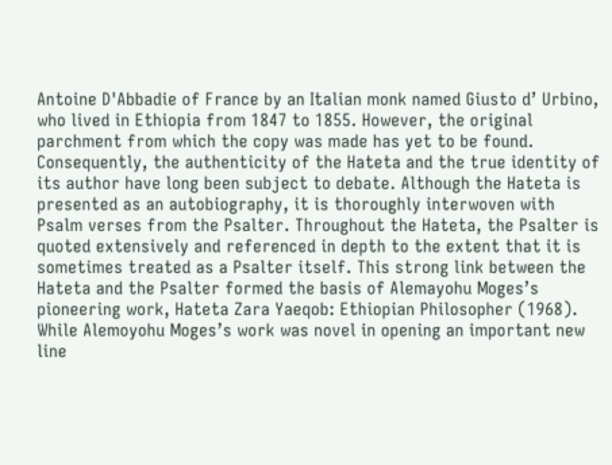Antoine D'Abbadie of France by an Italian monk named Giusto d’ Urbino, who lived in Ethiopia from 1847 to 1855. However, the original parchment from which the copy was made has yet to be found. Consequently, the authenticity of the Hateta and the true identity of its author have long been subject to debate. Although the Hateta is presented as an autobiography, it is thoroughly interwoven with Psalm verses from the Psalter. Throughout the Hateta, the Psalter is quoted extensively and referenced in depth to the extent that it is sometimes treated as a Psalter itself. This strong link between the Hateta and the Psalter formed the basis of Alemayohu Moges’s pioneering work, Hateta Zara Yaeqob: Ethiopian Philosopher (1968). While Alemoyohu Moges’s work was novel in opening an important new line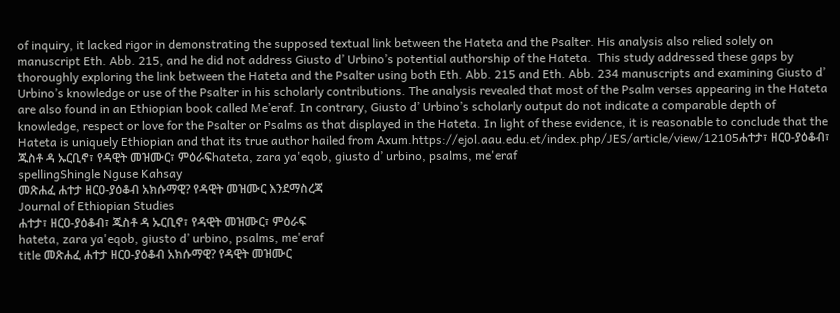of inquiry, it lacked rigor in demonstrating the supposed textual link between the Hateta and the Psalter. His analysis also relied solely on manuscript Eth. Abb. 215, and he did not address Giusto d’ Urbino’s potential authorship of the Hateta.  This study addressed these gaps by thoroughly exploring the link between the Hateta and the Psalter using both Eth. Abb. 215 and Eth. Abb. 234 manuscripts and examining Giusto d’ Urbino’s knowledge or use of the Psalter in his scholarly contributions. The analysis revealed that most of the Psalm verses appearing in the Hateta are also found in an Ethiopian book called Me’eraf. In contrary, Giusto d’ Urbino’s scholarly output do not indicate a comparable depth of knowledge, respect or love for the Psalter or Psalms as that displayed in the Hateta. In light of these evidence, it is reasonable to conclude that the Hateta is uniquely Ethiopian and that its true author hailed from Axum.https://ejol.aau.edu.et/index.php/JES/article/view/12105ሐተታ፣ ዘርዐ-ያዕቆብ፣ ጁስቶ ዳ ኡርቢኖ፣ የዳዊት መዝሙር፣ ምዕራፍhateta, zara ya'eqob, giusto d’ urbino, psalms, me'eraf
spellingShingle Nguse Kahsay
መጽሐፈ ሐተታ ዘርዐ-ያዕቆብ አክሱማዊ? የዳዊት መዝሙር እንደማስረጃ
Journal of Ethiopian Studies
ሐተታ፣ ዘርዐ-ያዕቆብ፣ ጁስቶ ዳ ኡርቢኖ፣ የዳዊት መዝሙር፣ ምዕራፍ
hateta, zara ya'eqob, giusto d’ urbino, psalms, me'eraf
title መጽሐፈ ሐተታ ዘርዐ-ያዕቆብ አክሱማዊ? የዳዊት መዝሙር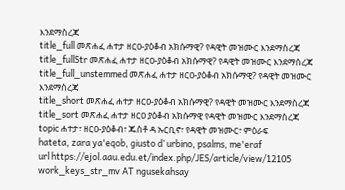እንደማስረጃ
title_full መጽሐፈ ሐተታ ዘርዐ-ያዕቆብ አክሱማዊ? የዳዊት መዝሙር እንደማስረጃ
title_fullStr መጽሐፈ ሐተታ ዘርዐ-ያዕቆብ አክሱማዊ? የዳዊት መዝሙር እንደማስረጃ
title_full_unstemmed መጽሐፈ ሐተታ ዘርዐ-ያዕቆብ አክሱማዊ? የዳዊት መዝሙር እንደማስረጃ
title_short መጽሐፈ ሐተታ ዘርዐ-ያዕቆብ አክሱማዊ? የዳዊት መዝሙር እንደማስረጃ
title_sort መጽሐፈ ሐተታ ዘርዐ ያዕቆብ አክሱማዊ የዳዊት መዝሙር እንደማስረጃ
topic ሐተታ፣ ዘርዐ-ያዕቆብ፣ ጁስቶ ዳ ኡርቢኖ፣ የዳዊት መዝሙር፣ ምዕራፍ
hateta, zara ya'eqob, giusto d’ urbino, psalms, me'eraf
url https://ejol.aau.edu.et/index.php/JES/article/view/12105
work_keys_str_mv AT ngusekahsay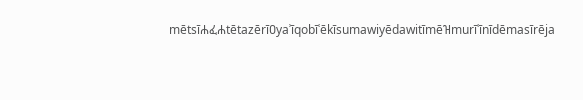mētsīሐፈሐtētazērīዐyaʾīqobīʿēkīsumawiyēdawitīmēዝmurīʿīnīdēmasīrēja